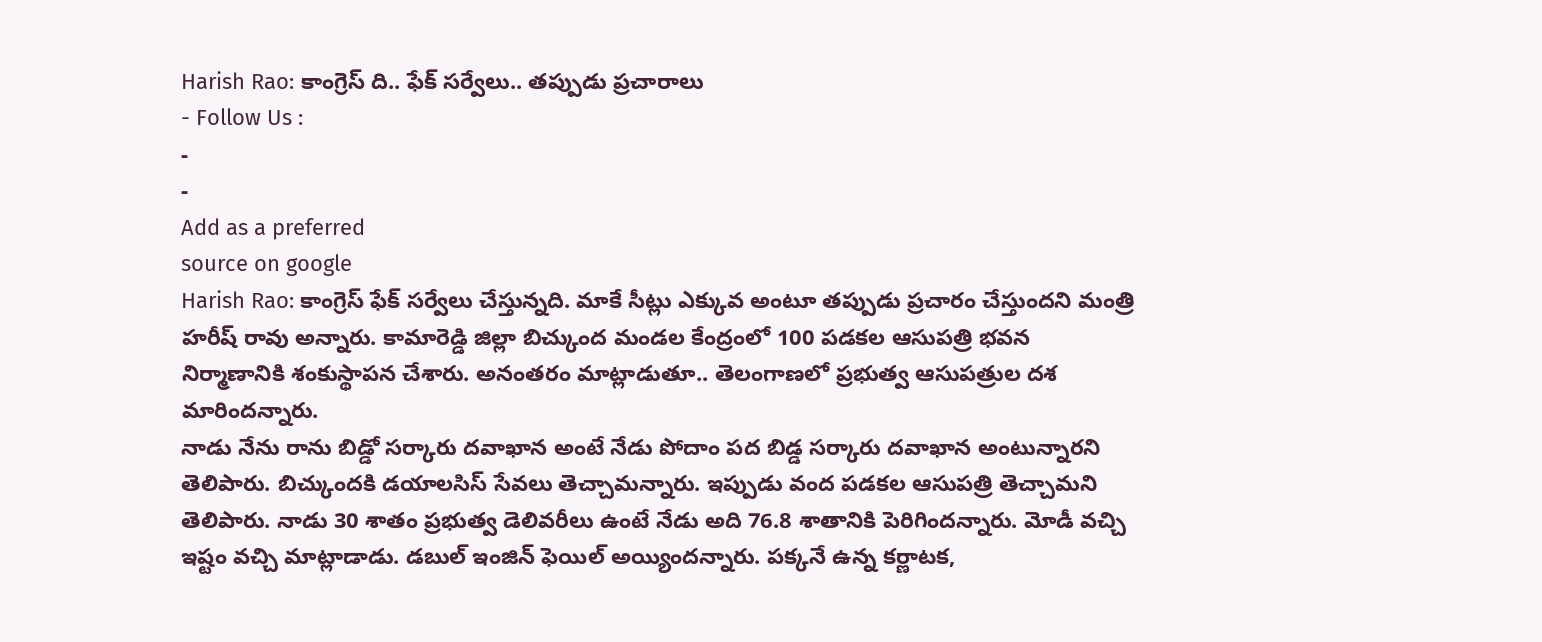Harish Rao: కాంగ్రెస్ ది.. ఫేక్ సర్వేలు.. తప్పుడు ప్రచారాలు
- Follow Us :
-
-
Add as a preferred
source on google
Harish Rao: కాంగ్రెస్ ఫేక్ సర్వేలు చేస్తున్నది. మాకే సీట్లు ఎక్కువ అంటూ తప్పుడు ప్రచారం చేస్తుందని మంత్రి హరీష్ రావు అన్నారు. కామారెడ్డి జిల్లా బిచ్కుంద మండల కేంద్రంలో 100 పడకల ఆసుపత్రి భవన నిర్మాణానికి శంకుస్థాపన చేశారు. అనంతరం మాట్లాడుతూ.. తెలంగాణలో ప్రభుత్వ ఆసుపత్రుల దశ మారిందన్నారు.
నాడు నేను రాను బిడ్డో సర్కారు దవాఖాన అంటే నేడు పోదాం పద బిడ్డ సర్కారు దవాఖాన అంటున్నారని తెలిపారు. బిచ్కుందకి డయాలసిస్ సేవలు తెచ్చామన్నారు. ఇప్పుడు వంద పడకల ఆసుపత్రి తెచ్చామని తెలిపారు. నాడు 30 శాతం ప్రభుత్వ డెలివరీలు ఉంటే నేడు అది 76.8 శాతానికి పెరిగిందన్నారు. మోడీ వచ్చి ఇష్టం వచ్చి మాట్లాడాడు. డబుల్ ఇంజిన్ ఫెయిల్ అయ్యిందన్నారు. పక్కనే ఉన్న కర్ణాటక,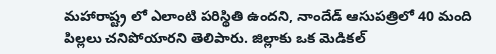మహారాష్ట్ర లో ఎలాంటి పరిస్థితి ఉందని, నాందేడ్ ఆసుపత్రిలో 40 మంది పిల్లలు చనిపోయారని తెలిపారు. జిల్లాకు ఒక మెడికల్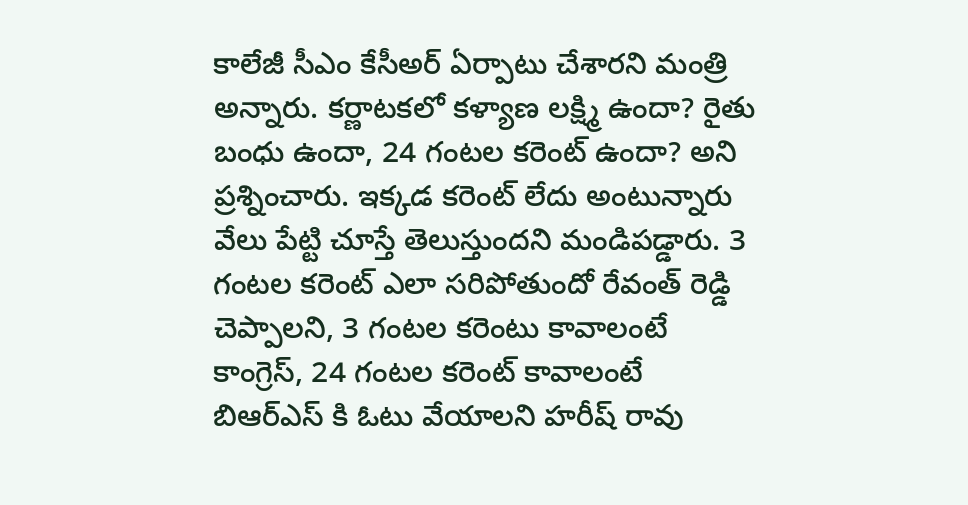కాలేజీ సీఎం కేసీఅర్ ఏర్పాటు చేశారని మంత్రి అన్నారు. కర్ణాటకలో కళ్యాణ లక్ష్మి ఉందా? రైతు బంధు ఉందా, 24 గంటల కరెంట్ ఉందా? అని ప్రశ్నించారు. ఇక్కడ కరెంట్ లేదు అంటున్నారు వేలు పేట్టి చూస్తే తెలుస్తుందని మండిపడ్డారు. 3 గంటల కరెంట్ ఎలా సరిపోతుందో రేవంత్ రెడ్డి చెప్పాలని, 3 గంటల కరెంటు కావాలంటే కాంగ్రెస్, 24 గంటల కరెంట్ కావాలంటే బిఆర్ఎస్ కి ఓటు వేయాలని హరీష్ రావు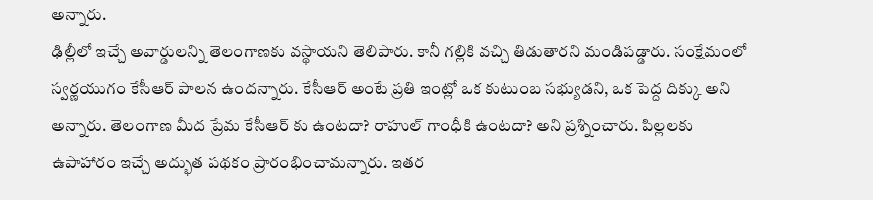అన్నారు.
ఢిల్లీలో ఇచ్చే అవార్డులన్ని తెలంగాణకు వస్థాయని తెలిపారు. కానీ గల్లికి వచ్చి తిడుతారని మండిపడ్డారు. సంక్షేమంలో స్వర్ణయుగం కేసీఆర్ పాలన ఉందన్నారు. కేసీఆర్ అంటే ప్రతి ఇంట్లో ఒక కుటుంబ సభ్యుడని, ఒక పెద్ద దిక్కు అని అన్నారు. తెలంగాణ మీద ప్రేమ కేసీఆర్ కు ఉంటదా? రాహుల్ గాంధీకి ఉంటదా? అని ప్రశ్నించారు. పిల్లలకు ఉపాహారం ఇచ్చే అద్భుత పథకం ప్రారంభించామన్నారు. ఇతర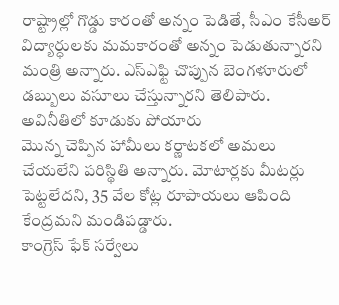రాష్ట్రాల్లో గొడ్డు కారంతో అన్నం పెడితే, సీఎం కేసీఅర్ విద్యార్ధులకు మమకారంతో అన్నం పెడుతున్నారని మంత్రి అన్నారు. ఎస్ఎఫ్టి చొప్పున బెంగళూరులో డబ్బులు వసూలు చేస్తున్నారని తెలిపారు. అవినీతిలో కూడుకు పోయారు
మొన్న చెప్పిన హామీలు కర్ణాటకలో అమలు చేయలేని పరిస్థితి అన్నారు. మోటార్లకు మీటర్లు పెట్టలేదని, 35 వేల కోట్ల రూపాయలు ఆపింది కేంద్రమని మండిపడ్డారు.
కాంగ్రెస్ ఫేక్ సర్వేలు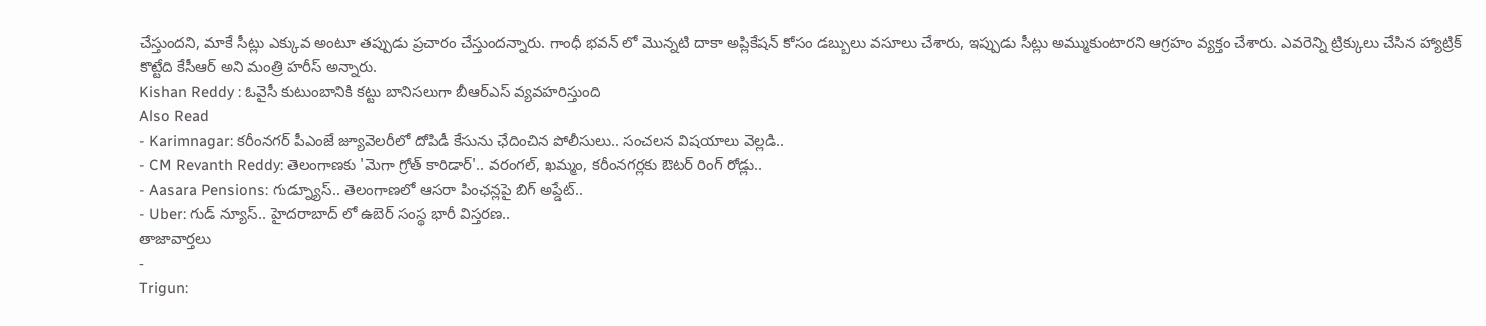చేస్తుందని, మాకే సీట్లు ఎక్కువ అంటూ తప్పుడు ప్రచారం చేస్తుందన్నారు. గాంధీ భవన్ లో మొన్నటి దాకా అప్లికేషన్ కోసం డబ్బులు వసూలు చేశారు, ఇప్పుడు సీట్లు అమ్ముకుంటారని ఆగ్రహం వ్యక్తం చేశారు. ఎవరెన్ని ట్రిక్కులు చేసిన హ్యాట్రిక్ కొట్టేది కేసీఆర్ అని మంత్రి హరీస్ అన్నారు.
Kishan Reddy : ఓవైసీ కుటుంబానికి కట్టు బానిసలుగా బీఆర్ఎస్ వ్యవహరిస్తుంది
Also Read
- Karimnagar: కరీంనగర్ పీఎంజే జ్యూవెలరీలో దోపిడీ కేసును ఛేదించిన పోలీసులు.. సంచలన విషయాలు వెల్లడి..
- CM Revanth Reddy: తెలంగాణకు 'మెగా గ్రోత్ కారిడార్'.. వరంగల్, ఖమ్మం, కరీంనగర్లకు ఔటర్ రింగ్ రోడ్లు..
- Aasara Pensions: గుడ్న్యూస్.. తెలంగాణలో ఆసరా పింఛన్లపై బిగ్ అప్డేట్..
- Uber: గుడ్ న్యూస్.. హైదరాబాద్ లో ఉబెర్ సంస్థ భారీ విస్తరణ..
తాజావార్తలు
-
Trigun: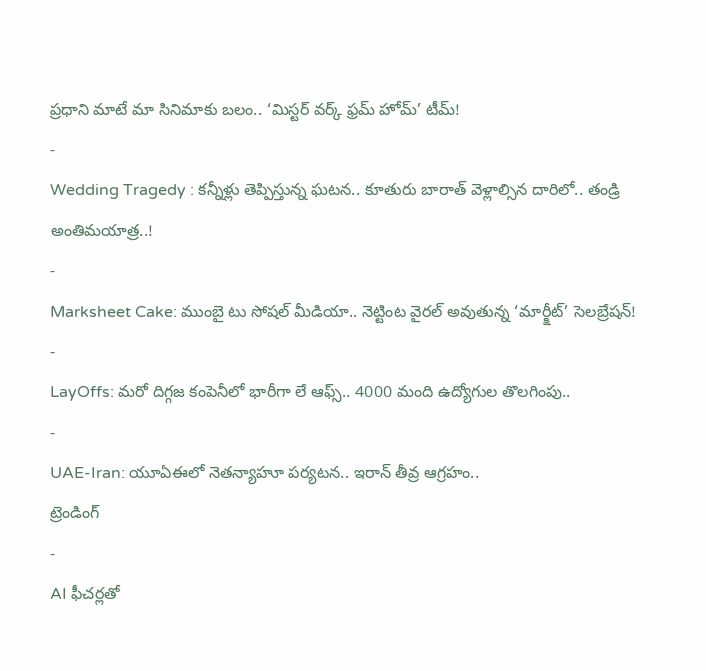ప్రధాని మాటే మా సినిమాకు బలం.. ‘మిస్టర్ వర్క్ ఫ్రమ్ హోమ్’ టీమ్!
-
Wedding Tragedy : కన్నీళ్లు తెప్పిస్తున్న ఘటన.. కూతురు బారాత్ వెళ్లాల్సిన దారిలో.. తండ్రి అంతిమయాత్ర..!
-
Marksheet Cake: ముంబై టు సోషల్ మీడియా.. నెట్టింట వైరల్ అవుతున్న ‘మార్క్షీట్’ సెలబ్రేషన్!
-
LayOffs: మరో దిగ్గజ కంపెనీలో భారీగా లే ఆఫ్స్.. 4000 మంది ఉద్యోగుల తొలగింపు..
-
UAE-Iran: యూఏఈలో నెతన్యాహూ పర్యటన.. ఇరాన్ తీవ్ర ఆగ్రహం..
ట్రెండింగ్
-
AI ఫీచర్లతో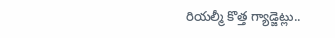రియల్మీ కొత్త గ్యాడ్జెట్లు..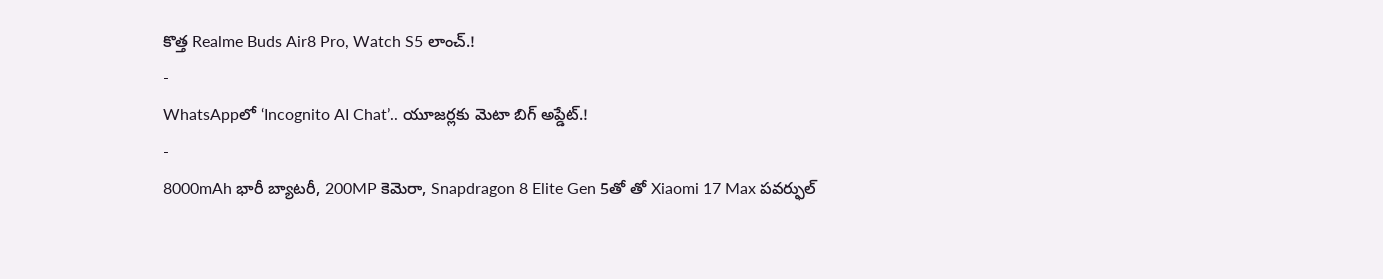కొత్త Realme Buds Air8 Pro, Watch S5 లాంచ్.!
-
WhatsAppలో ‘Incognito AI Chat’.. యూజర్లకు మెటా బిగ్ అప్డేట్.!
-
8000mAh భారీ బ్యాటరీ, 200MP కెమెరా, Snapdragon 8 Elite Gen 5తో తో Xiaomi 17 Max పవర్ఫుల్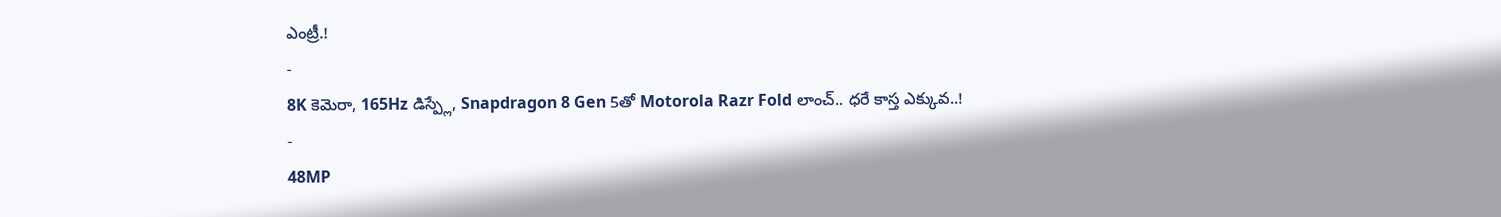ఎంట్రీ.!
-
8K కెమెరా, 165Hz డిస్ప్లే, Snapdragon 8 Gen 5తో Motorola Razr Fold లాంచ్.. ధరే కాస్త ఎక్కువ..!
-
48MP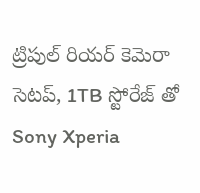ట్రిపుల్ రియర్ కెమెరా సెటప్, 1TB స్టోరేజ్ తో Sony Xperia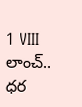1 VIII లాంచ్.. ధర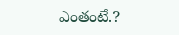ఎంతంటే.?